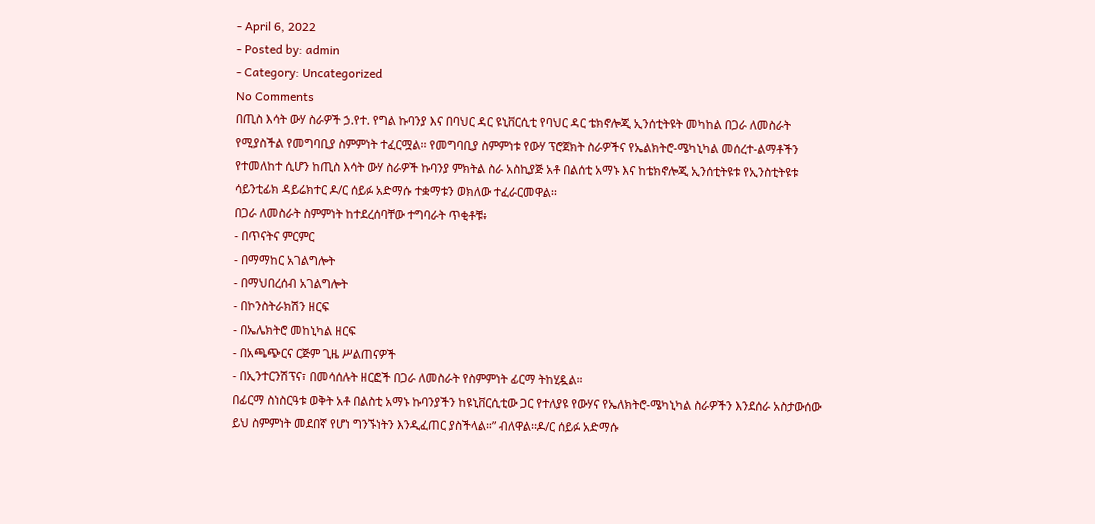- April 6, 2022
- Posted by: admin
- Category: Uncategorized
No Comments
በጢስ እሳት ውሃ ስራዎች ኃ.የተ. የግል ኩባንያ እና በባህር ዳር ዩኒቨርሲቲ የባህር ዳር ቴክኖሎጂ ኢንሰቲትዩት መካከል በጋራ ለመስራት የሚያስችል የመግባቢያ ስምምነት ተፈርሟል፡፡ የመግባቢያ ስምምነቱ የውሃ ፕሮጀክት ስራዎችና የኤልክትሮ-ሜካኒካል መሰረተ-ልማቶችን የተመለከተ ሲሆን ከጢስ እሳት ውሃ ስራዎች ኩባንያ ምክትል ስራ አስኪያጅ አቶ በልሰቲ አማኑ እና ከቴክኖሎጂ ኢንሰቲትዩቱ የኢንስቲትዩቱ ሳይንቲፊክ ዳይሬክተር ዶ/ር ሰይፉ አድማሱ ተቋማቱን ወክለው ተፈራርመዋል፡፡
በጋራ ለመስራት ስምምነት ከተደረሰባቸው ተግባራት ጥቂቶቹ፥
- በጥናትና ምርምር
- በማማከር አገልግሎት
- በማህበረሰብ አገልግሎት
- በኮንስትራክሽን ዘርፍ
- በኤሌክትሮ መከኒካል ዘርፍ
- በአጫጭርና ርጅም ጊዜ ሥልጠናዎች
- በኢንተርንሽፕና፣ በመሳሰሉት ዘርፎች በጋራ ለመስራት የስምምነት ፊርማ ትከሂዷል።
በፊርማ ስነስርዓቱ ወቅት አቶ በልስቲ አማኑ ኩባንያችን ከዩኒቨርሲቲው ጋር የተለያዩ የውሃና የኤለክትሮ-ሜካኒካል ስራዎችን እንደሰራ አስታውሰው ይህ ስምምነት መደበኛ የሆነ ግንኙነትን እንዲፈጠር ያስችላል።” ብለዋል፡፡ዶ/ር ሰይፉ አድማሱ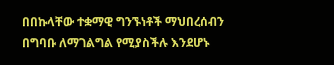በበኩላቸው ተቋማዊ ግንኙነቶች ማህበረሰብን በግባቡ ለማገልግል የሚያስችሉ እንደሆኑ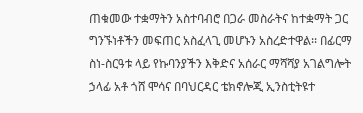ጠቁመው ተቋማትን አስተባብሮ በጋራ መስራትና ከተቋማት ጋር ግንኙነቶችን መፍጠር አስፈላጊ መሆኑን አስረድተዋል፡፡ በፊርማ ስነ-ስርዓቱ ላይ የኩባንያችን እቅድና አሰራር ማሻሻያ አገልግሎት ኃላፊ አቶ ጎሸ ሞሳና በባህርዳር ቴክኖሎጂ ኢንስቲትዩተ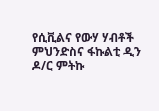የሲቪልና የውሃ ሃብቶች ምህንድስና ፋኩልቲ ዲን ዶ/ር ምትኩ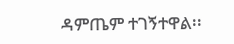ዳምጤም ተገኝተዋል፡፡